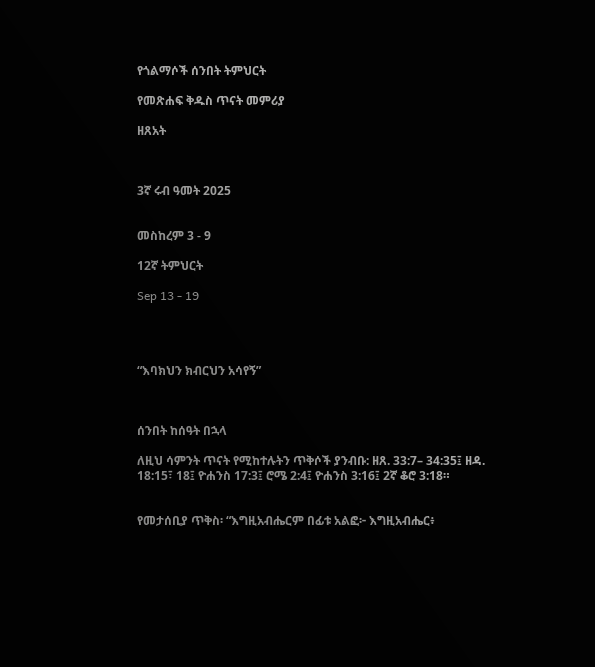የጎልማሶች ሰንበት ትምህርት

የመጽሐፍ ቅዱስ ጥናት መምሪያ

ዘጸአት



3ኛ ሩብ ዓመት 2025


መስከረም 3 - 9

12ኛ ትምህርት

Sep 13 - 19




“እባክህን ክብርህን አሳየኝ”



ሰንበት ከሰዓት በኋላ

ለዚህ ሳምንት ጥናት የሚከተሉትን ጥቅሶች ያንብቡ: ዘጸ. 33:7– 34:35፤ ዘዳ. 18:15፣ 18፤ ዮሐንስ 17:3፤ ሮሜ 2:4፤ ዮሐንስ 3:16፤ 2ኛ ቆሮ 3:18።


የመታሰቢያ ጥቅስ፡ “እግዚአብሔርም በፊቱ አልፎ፦ እግዚአብሔር፥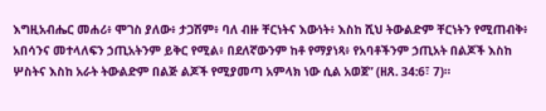እግዚአብሔር መሐሪ፥ ሞገስ ያለው፥ ታጋሽም፥ ባለ ብዙ ቸርነትና እውነት፥ እስከ ሺህ ትውልድም ቸርነትን የሚጠብቅ፥ አበሳንና መተላለፍን ኃጢአትንም ይቅር የሚል፥ በደለኛውንም ከቶ የማያነጻ፥ የአባቶችንም ኃጢአት በልጆች እስከ ሦስትና እስከ አራት ትውልድም በልጅ ልጆች የሚያመጣ አምላክ ነው ሲል አወጀ” (ዘጸ. 34:6፣ 7)።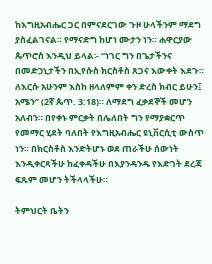ከእግዚአብሔር ጋር በምናደርገው ጉዞ ሁላችንም ማደግ ያስፈልገናል። የማናድግ ከሆነ ሙታን ነን። ሐዋርያው ጴጥሮስ እንዲህ ይላል፡- “ነገር ግን በጌታችንና በመድኃኒታችን በኢየሱስ ክርስቶስ ጸጋና እውቀት እደጉ። ለእርሱ አሁንም እስከ ዘላለምም ቀን ድረስ ክብር ይሁን፤ አሜን” (2ኛ ጴጥ. 3:18)። ለማደግ ፈቃደኞች መሆን አለብን። በየቀኑ ምርቃት በሌለበት ግን የማያቋርጥ የመማር ሂደት ባለበት የእግዚአብሔር ዩኒቨርሲቲ ውስጥ ነን። በክርስቶስ እንድትሆኑ ወደ ጠራችሁ ሰውነት እንዲቀርጻችሁ ከፈቀዳችሁ በእያንዳንዱ የእድገት ደረጃ ፍጹም መሆን ትችላላችሁ።

ትምህርት ቤትን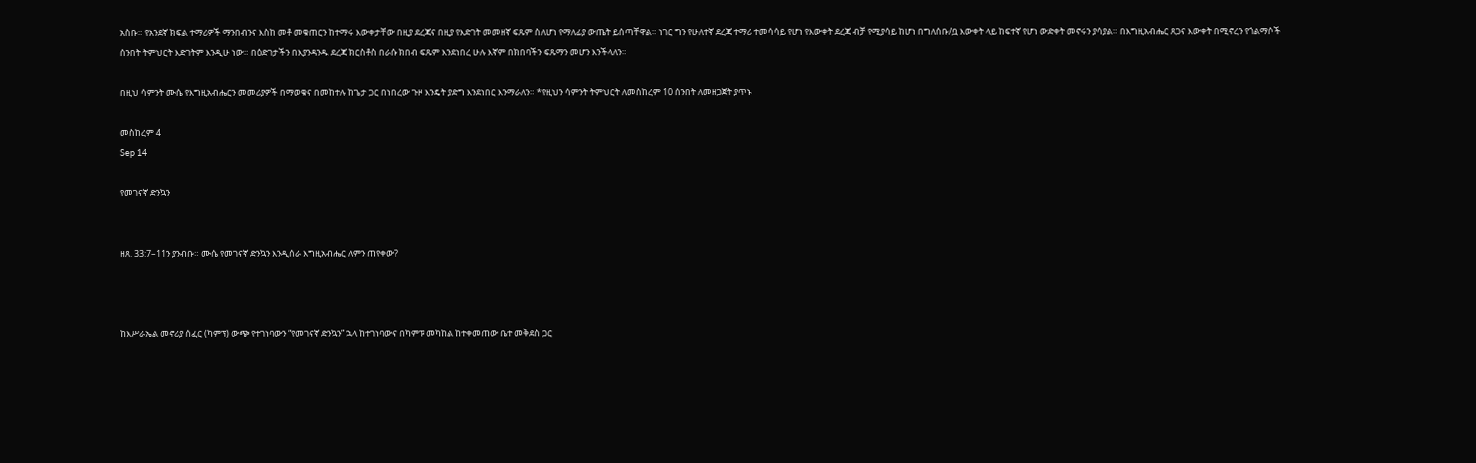አስቡ። የአንደኛ ክፍል ተማሪዎች ማንበብንና እስከ መቶ መቁጠርን ከተማሩ እውቀታቸው በዚያ ደረጃና በዚያ የእድገት መመዘኛ ፍጹም ስለሆነ የማለፊያ ውጤት ይሰጣቸዋል። ነገር ግን የሁለተኛ ደረጃ ተማሪ ተመሳሳይ የሆነ የእውቀት ደረጃ ብቻ የሚያሳይ ከሆነ በግለሰቡ/ቧ እውቀት ላይ ከፍተኛ የሆነ ውድቀት መኖሩን ያሳያል። በእግዚአብሔር ጸጋና እውቀት በሚኖረን የጎልማሶች ሰንበት ትምህርት እድገትም እንዲሁ ነው። በዕድገታችን በእያንዳንዱ ደረጃ ክርስቶስ በራሱ ክበብ ፍጹም እንደነበረ ሁሉ እኛም በክበባችን ፍጹማን መሆን እንችላለን።

በዚህ ሳምንት ሙሴ የእግዚአብሔርን መመሪያዎች በማወቁና በመከተሉ ከጌታ ጋር በነበረው ጉዞ እንዴት ያድግ እንደነበር እንማራለን። *የዚህን ሳምንት ትምህርት ለመስከረም 10 ሰንበት ለመዘጋጀት ያጥኑ

መስከረም 4
Sep 14

የመገናኛ ድንኳን


ዘጸ. 33:7–11ን ያንብቡ። ሙሴ የመገናኛ ድንኳን እንዲሰራ እግዚአብሔር ለምን ጠየቀው?



ከእሥራኤል መኖሪያ ሰፈር (ካምፕ) ውጭ የተገነባውን “የመገናኛ ድንኳን” ኋላ ከተገነባውና በካምፑ መካከል ከተቀመጠው ቤተ መቅደስ ጋር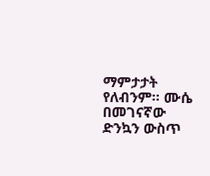ማምታታት የለብንም። ሙሴ በመገናኛው ድንኳን ውስጥ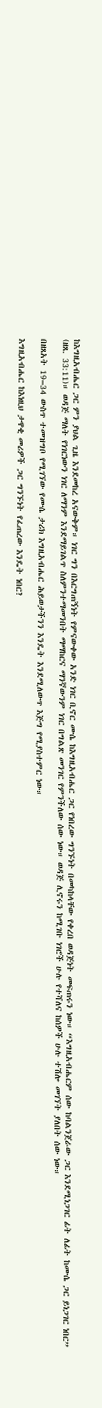ከእግዚአብሔር ጋር ምን ያህል ጊዜ እንደመከረ አናውቅም። ነገር ግን በእርግጠኝነት የምናውቀው አንድ ነገር ቢኖር ሙሴ ከእግዚአብሔር ጋር የነበረው ግንኙነት በመካከላቸው የቀረበ ወዳጅነት መፍጠሩን ነው። “እግዚአብሔርም ሰው ከባልንጀራው ጋር እንደሚነጋገር ፊት ለፊት ከሙሴ ጋር ይነጋገር ነበር” (ዘጸ. 33:11)። ወዳጅ ማለት የነገርነውን ነገር ለማንም እንደማይገልጥ ስለምንተማመንበት ማማከርና ማንኛውንም ነገር በግልጽ መንገር የምንችለው ሰው ነው። ወዳጅ ሊኖሩን ከሚገቡ ነገሮች ሁሉ የተሻለና ከሰዎች ሁሉ ተሽሎ መገኘት ያለበት ሰው ነው።

በዘጸአት 19–34 ውስጥ ተመዝግቦ የሚገኘው የሙሴ ታሪክ እግዚአብሔር ሕይወታችንን እንዴት እንደሚለውጥ እጅግ የሚያስተምር ነው።

እግዚአብሔር ከእነዚህ ታዋቂ መሪዎች ጋር ግንኙነት የፈጠረው እንዴት ነበር?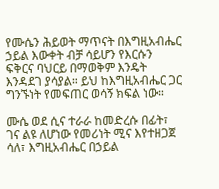የሙሴን ሕይወት ማጥናት በእግዚአብሔር ኃይል እውቀት ብቻ ሳይሆን የእርሱን ፍቅርና ባህርይ በማወቅም እንዴት እንዳደገ ያሳያል። ይህ ከእግዚአብሔር ጋር ግንኙነት የመፍጠር ወሳኝ ክፍል ነው።

ሙሴ ወደ ሲና ተራራ ከመድረሱ በፊት፣ ገና ልዩ ለሆነው የመሪነት ሚና እየተዘጋጀ ሳለ፣ እግዚአብሔር በኃይል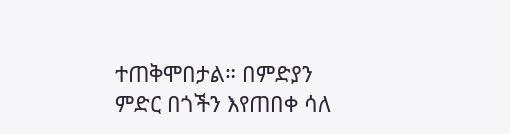ተጠቅሞበታል። በምድያን ምድር በጎችን እየጠበቀ ሳለ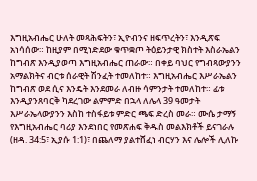እግዚአብሔር ሁለት መጻሕፍትን፣ ኢዮብንና ዘፍጥረትን፣ እንዲጽፍ አነሳሰው። ከዚያም በሚነድደው ቁጥቋጦ ትዕይንታዊ ክስተት እስራኤልን ከግብጽ እንዲያወጣ እግዚአብሔር ጠራው። በቀይ ባህር የግብጻውያንን አማልክትና ብርቱ ሰራዊት ሽንፈት ተመለከተ። እግዚአብሔር እሥራኤልን ከግብጽ ወደ ሲና እንዴት እንደመራ ለብዙ ሳምንታት ተመለከተ። ፊቱ እንዲያንጸባርቅ ካደረገው ልምምድ በኋላ ለሌላ 39 ዓመታት እሥራኤላውያንን እስከ ተስፋይቱ ምድር ጫፍ ድረስ መራ። ሙሴ ታማኝ የእግዚአብሔር ባሪያ እንደነበር የመጽሐፍ ቅዱስ መልእክቶች ይናገራሉ (ዘዳ. 34:5፣ ኢያሱ 1:1)፣ በጨለማ ያልተሸፈነ ብርሃን እና ሌሎች ሊለኩ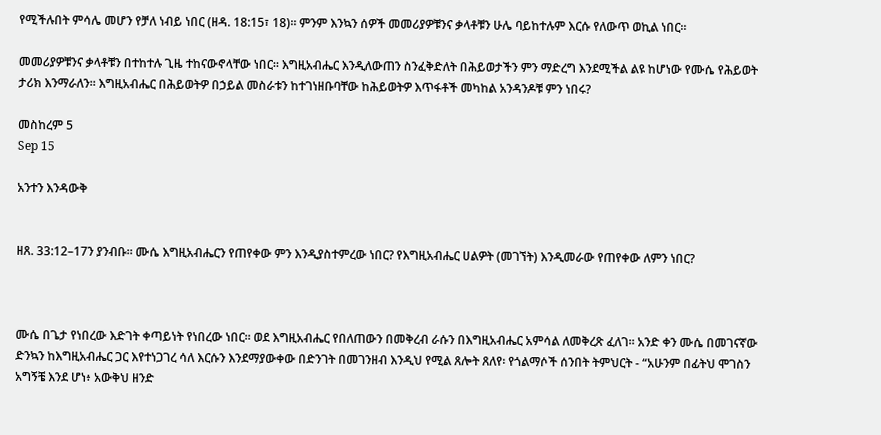የሚችሉበት ምሳሌ መሆን የቻለ ነብይ ነበር (ዘዳ. 18:15፣ 18)። ምንም እንኳን ሰዎች መመሪያዎቹንና ቃላቶቹን ሁሌ ባይከተሉም እርሱ የለውጥ ወኪል ነበር።

መመሪያዎቹንና ቃላቶቹን በተከተሉ ጊዜ ተከናውኖላቸው ነበር። እግዚአብሔር እንዲለውጠን ስንፈቅድለት በሕይወታችን ምን ማድረግ እንደሚችል ልዩ ከሆነው የሙሴ የሕይወት ታሪክ እንማራለን። እግዚአብሔር በሕይወትዎ በኃይል መስራቱን ከተገነዘቡባቸው ከሕይወትዎ እጥፋቶች መካከል አንዳንዶቹ ምን ነበሩ?

መስከረም 5
Sep 15

አንተን እንዳውቅ


ዘጸ. 33:12–17ን ያንብቡ። ሙሴ እግዚአብሔርን የጠየቀው ምን እንዲያስተምረው ነበር? የእግዚአብሔር ሀልዎት (መገኘት) እንዲመራው የጠየቀው ለምን ነበር?



ሙሴ በጌታ የነበረው እድገት ቀጣይነት የነበረው ነበር። ወደ እግዚአብሔር የበለጠውን በመቅረብ ራሱን በእግዚአብሔር አምሳል ለመቅረጽ ፈለገ። አንድ ቀን ሙሴ በመገናኛው ድንኳን ከእግዚአብሔር ጋር እየተነጋገረ ሳለ እርሱን እንደማያውቀው በድንገት በመገንዘብ እንዲህ የሚል ጸሎት ጸለየ፡ የጎልማሶች ሰንበት ትምህርት - “አሁንም በፊትህ ሞገስን አግኝቼ እንደ ሆነ፥ አውቅህ ዘንድ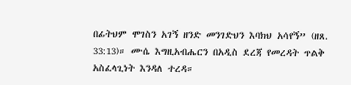በፊትህም ሞገስን አገኝ ዘንድ መንገድህን እባክህ አሳየኝ” (ዘጸ. 33:13)። ሙሴ እግዚአብሔርን በአዲስ ደረጃ የመረዳት ጥልቅ አስፈላጊነት እንዳለ ተረዳ።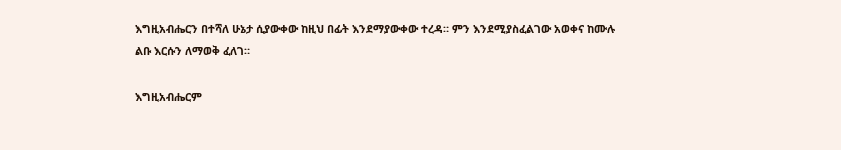እግዚአብሔርን በተሻለ ሁኔታ ሲያውቀው ከዚህ በፊት እንደማያውቀው ተረዳ። ምን እንደሚያስፈልገው አወቀና ከሙሉ ልቡ እርሱን ለማወቅ ፈለገ።

እግዚአብሔርም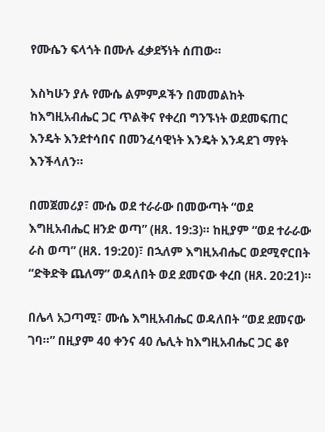የሙሴን ፍላጎት በሙሉ ፈቃደኝነት ሰጠው።

እስካሁን ያሉ የሙሴ ልምምዶችን በመመልከት ከእግዚአብሔር ጋር ጥልቅና የቀረበ ግንኙነት ወደመፍጠር እንዴት እንደተሳበና በመንፈሳዊነት እንዴት እንዳደገ ማየት እንችላለን።

በመጀመሪያ፣ ሙሴ ወደ ተራራው በመውጣት “ወደ እግዚአብሔር ዘንድ ወጣ” (ዘጸ. 19:3)። ከዚያም “ወደ ተራራው ራስ ወጣ” (ዘጸ. 19:20)፣ በኋለም እግዚአብሔር ወደሚኖርበት “ድቅድቅ ጨለማ” ወዳለበት ወደ ደመናው ቀረበ (ዘጸ. 20:21)።

በሌላ አጋጣሚ፣ ሙሴ እግዚአብሔር ወዳለበት “ወደ ደመናው ገባ።” በዚያም 40 ቀንና 40 ሌሊት ከእግዚአብሔር ጋር ቆየ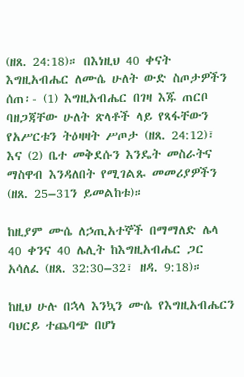(ዘጸ. 24:18)። በእነዚህ 40 ቀናት እግዚአብሔር ለሙሴ ሁለት ውድ ስጦታዎችን ሰጠ፡- (1) እግዚአብሔር በገዛ እጁ ጠርቦ ባዘጋጃቸው ሁለት ጽላቶች ላይ የጻፋቸውን የአሥርቱን ትዕዛዛት ሥጦታ (ዘጸ. 24:12)፣ እና (2) ቤተ መቅደሱን እንዴት መስራትና ማስዋብ እንዳለበት የሚገልጹ መመሪያዎችን (ዘጸ. 25–31ን ይመልከቱ)።

ከዚያም ሙሴ ለኃጢአተኞች በማማለድ ሌላ 40 ቀንና 40 ሌሊት ከእግዚአብሔር ጋር አሳለፈ (ዘጸ. 32:30–32፣ ዘዳ. 9:18)።

ከዚህ ሁሉ በኋላ እንኳን ሙሴ የእግዚአብሔርን ባህርይ ተጨባጭ በሆነ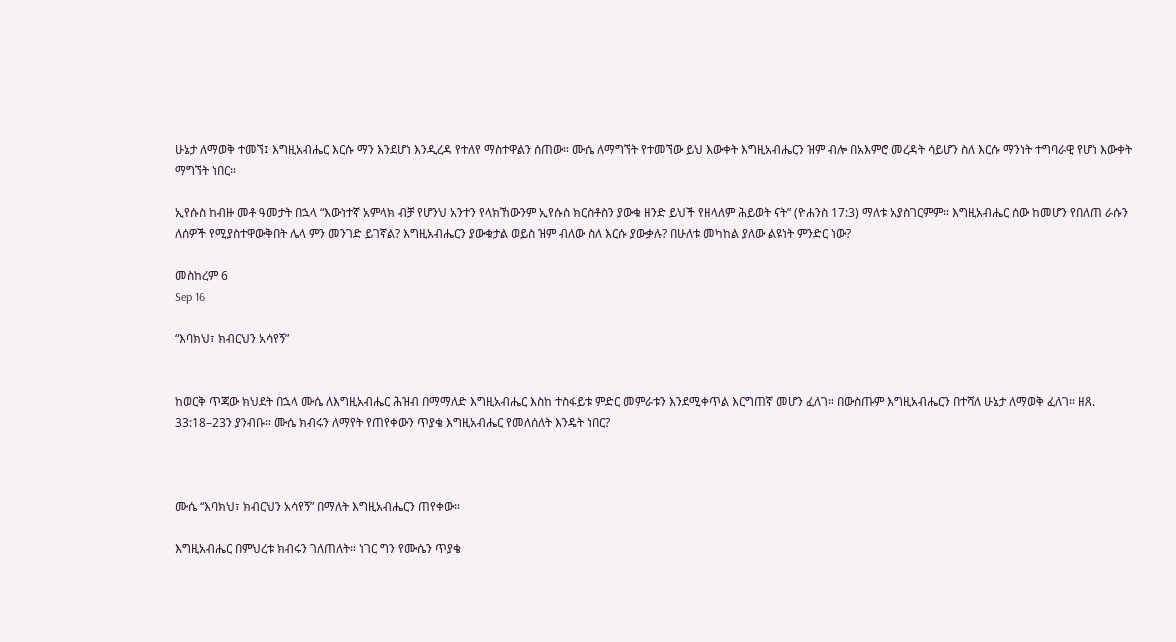ሁኔታ ለማወቅ ተመኘ፤ እግዚአብሔር እርሱ ማን እንደሆነ እንዲረዳ የተለየ ማስተዋልን ሰጠው። ሙሴ ለማግኘት የተመኘው ይህ እውቀት እግዚአብሔርን ዝም ብሎ በአእምሮ መረዳት ሳይሆን ስለ እርሱ ማንነት ተግባራዊ የሆነ እውቀት ማግኘት ነበር።

ኢየሱስ ከብዙ መቶ ዓመታት በኋላ “እውነተኛ አምላክ ብቻ የሆንህ አንተን የላክኸውንም ኢየሱስ ክርስቶስን ያውቁ ዘንድ ይህች የዘላለም ሕይወት ናት” (ዮሐንስ 17:3) ማለቱ አያስገርምም። እግዚአብሔር ሰው ከመሆን የበለጠ ራሱን ለሰዎች የሚያስተዋውቅበት ሌላ ምን መንገድ ይገኛል? እግዚአብሔርን ያውቁታል ወይስ ዝም ብለው ስለ እርሱ ያውቃሉ? በሁለቱ መካከል ያለው ልዩነት ምንድር ነው?

መስከረም 6
Sep 16

“እባክህ፣ ክብርህን አሳየኝ”


ከወርቅ ጥጃው ክህደት በኋላ ሙሴ ለእግዚአብሔር ሕዝብ በማማለድ እግዚአብሔር እስከ ተስፋይቱ ምድር መምራቱን እንደሚቀጥል እርግጠኛ መሆን ፈለገ። በውስጡም እግዚአብሔርን በተሻለ ሁኔታ ለማወቅ ፈለገ። ዘጸ. 33:18–23ን ያንብቡ። ሙሴ ክብሩን ለማየት የጠየቀውን ጥያቄ እግዚአብሔር የመለሰለት እንዴት ነበር?



ሙሴ “እባክህ፣ ክብርህን አሳየኝ” በማለት እግዚአብሔርን ጠየቀው።

እግዚአብሔር በምህረቱ ክብሩን ገለጠለት። ነገር ግን የሙሴን ጥያቄ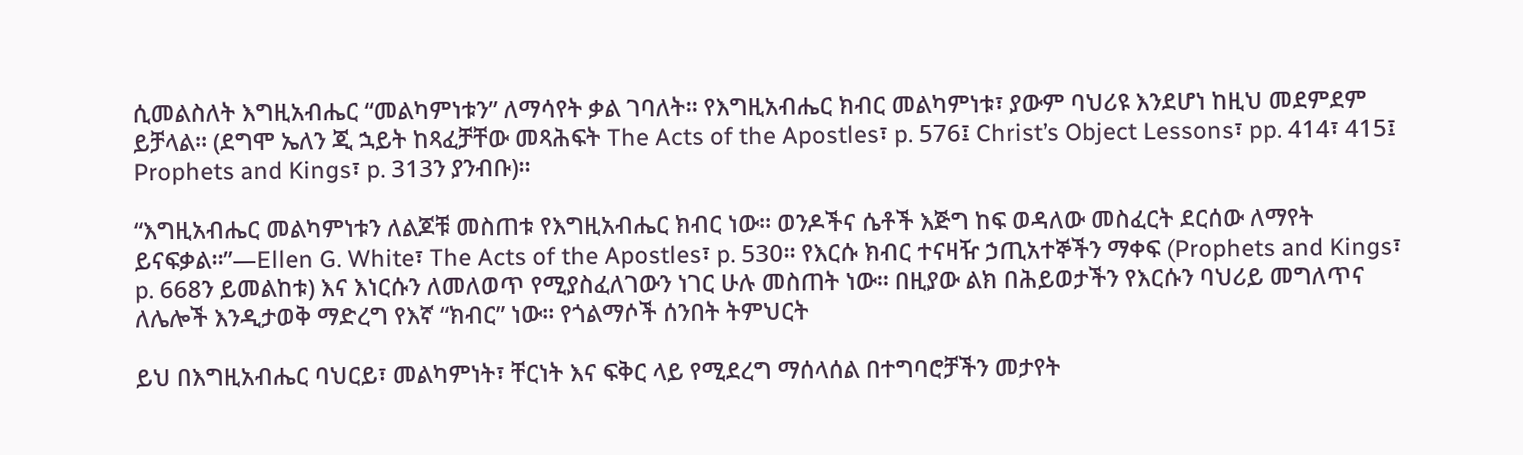ሲመልስለት እግዚአብሔር “መልካምነቱን” ለማሳየት ቃል ገባለት። የእግዚአብሔር ክብር መልካምነቱ፣ ያውም ባህሪዩ እንደሆነ ከዚህ መደምደም ይቻላል። (ደግሞ ኤለን ጂ ኋይት ከጻፈቻቸው መጻሕፍት The Acts of the Apostles፣ p. 576፤ Christ’s Object Lessons፣ pp. 414፣ 415፤ Prophets and Kings፣ p. 313ን ያንብቡ)።

“እግዚአብሔር መልካምነቱን ለልጆቹ መስጠቱ የእግዚአብሔር ክብር ነው። ወንዶችና ሴቶች እጅግ ከፍ ወዳለው መስፈርት ደርሰው ለማየት ይናፍቃል።”—Ellen G. White፣ The Acts of the Apostles፣ p. 530። የእርሱ ክብር ተናዛዥ ኃጢአተኞችን ማቀፍ (Prophets and Kings፣ p. 668ን ይመልከቱ) እና እነርሱን ለመለወጥ የሚያስፈለገውን ነገር ሁሉ መስጠት ነው። በዚያው ልክ በሕይወታችን የእርሱን ባህሪይ መግለጥና ለሌሎች እንዲታወቅ ማድረግ የእኛ “ክብር” ነው። የጎልማሶች ሰንበት ትምህርት

ይህ በእግዚአብሔር ባህርይ፣ መልካምነት፣ ቸርነት እና ፍቅር ላይ የሚደረግ ማሰላሰል በተግባሮቻችን መታየት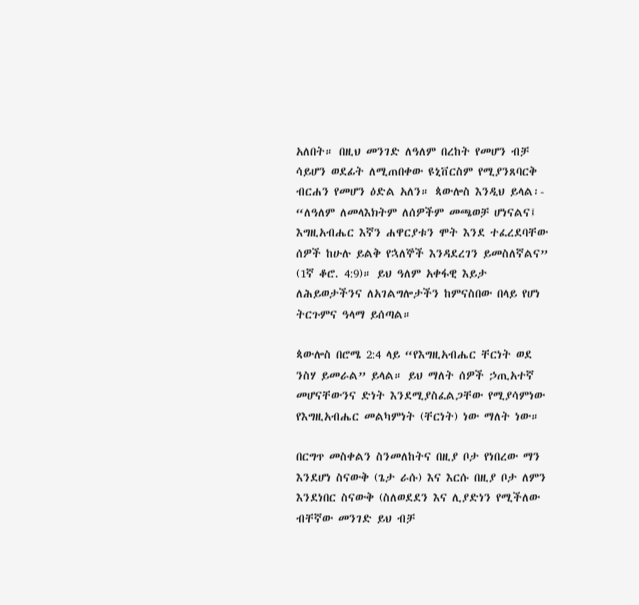አለበት። በዚህ መንገድ ለዓለም በረከት የመሆን ብቻ ሳይሆን ወደፊት ለሚጠበቀው ዩኒቨርስም የሚያንጸባርቅ ብርሐን የመሆን ዕድል አለን። ጳውሎስ እንዲህ ይላል፡- “ለዓለም ለመላእክትም ለሰዎችም መጫወቻ ሆነናልና፤ እግዚአብሔር እኛን ሐዋርያቱን ሞት እንደ ተፈረደባቸው ሰዎች ከሁሉ ይልቅ የኋለኞች እንዳደረገን ይመስለኛልና” (1ኛ ቆሮ. 4:9)። ይህ ዓለም አቀፋዊ እይታ ለሕይወታችንና ለአገልግሎታችን ከምናስበው በላይ የሆነ ትርጉምና ዓላማ ይሰጣል።

ጳውሎስ በሮሜ 2:4 ላይ “የእግዚአብሔር ቸርነት ወደ ንስሃ ይመራል” ይላል። ይህ ማለት ሰዎች ኃጢአተኛ መሆናቸውንና ድነት እንደሚያስፈልጋቸው የሚያሳምነው የእግዚአብሔር መልካምነት (ቸርነት) ነው ማለት ነው።

በርግጥ መስቀልን ስንመለከትና በዚያ ቦታ የነበረው ማን እንደሆነ ስናውቅ (ጌታ ራሱ) እና እርሱ በዚያ ቦታ ለምን እንደነበር ስናውቅ (ስለወደደን እና ሊያድነን የሚችለው ብቸኛው መንገድ ይህ ብቻ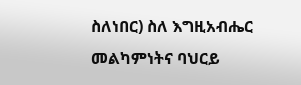ስለነበር) ስለ እግዚአብሔር መልካምነትና ባህርይ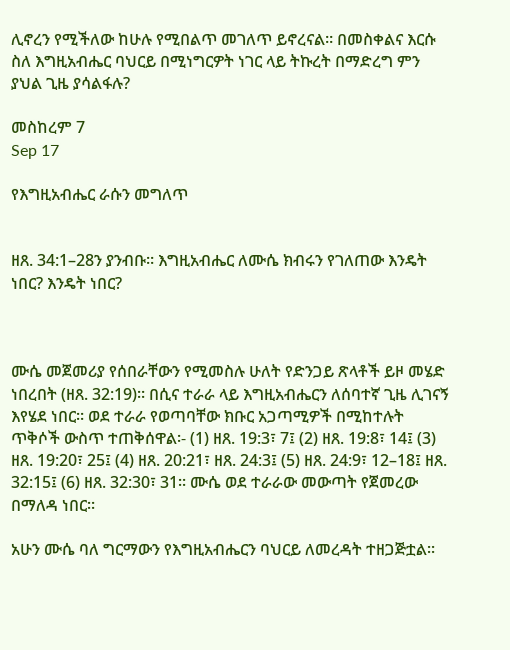ሊኖረን የሚችለው ከሁሉ የሚበልጥ መገለጥ ይኖረናል። በመስቀልና እርሱ ስለ እግዚአብሔር ባህርይ በሚነግርዎት ነገር ላይ ትኩረት በማድረግ ምን ያህል ጊዜ ያሳልፋሉ?

መስከረም 7
Sep 17

የእግዚአብሔር ራሱን መግለጥ


ዘጸ. 34:1–28ን ያንብቡ። እግዚአብሔር ለሙሴ ክብሩን የገለጠው እንዴት ነበር? እንዴት ነበር?



ሙሴ መጀመሪያ የሰበራቸውን የሚመስሉ ሁለት የድንጋይ ጽላቶች ይዞ መሄድ ነበረበት (ዘጸ. 32:19)። በሲና ተራራ ላይ እግዚአብሔርን ለሰባተኛ ጊዜ ሊገናኝ እየሄደ ነበር። ወደ ተራራ የወጣባቸው ክቡር አጋጣሚዎች በሚከተሉት ጥቅሶች ውስጥ ተጠቅሰዋል፡- (1) ዘጸ. 19:3፣ 7፤ (2) ዘጸ. 19:8፣ 14፤ (3) ዘጸ. 19:20፣ 25፤ (4) ዘጸ. 20:21፣ ዘጸ. 24:3፤ (5) ዘጸ. 24:9፣ 12–18፤ ዘጸ. 32:15፤ (6) ዘጸ. 32:30፣ 31። ሙሴ ወደ ተራራው መውጣት የጀመረው በማለዳ ነበር።

አሁን ሙሴ ባለ ግርማውን የእግዚአብሔርን ባህርይ ለመረዳት ተዘጋጅቷል።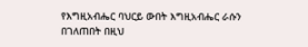የእግዚአብሔር ባህርይ ውበት እግዚአብሔር ራሱን በገለጠበት በዚህ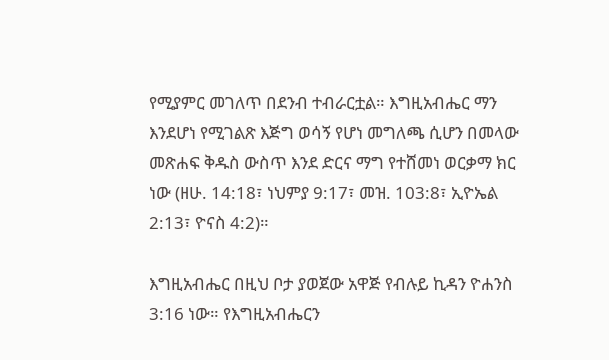የሚያምር መገለጥ በደንብ ተብራርቷል። እግዚአብሔር ማን እንደሆነ የሚገልጽ እጅግ ወሳኝ የሆነ መግለጫ ሲሆን በመላው መጽሐፍ ቅዱስ ውስጥ እንደ ድርና ማግ የተሸመነ ወርቃማ ክር ነው (ዘሁ. 14:18፣ ነህምያ 9:17፣ መዝ. 103:8፣ ኢዮኤል 2:13፣ ዮናስ 4:2)።

እግዚአብሔር በዚህ ቦታ ያወጀው አዋጅ የብሉይ ኪዳን ዮሐንስ 3:16 ነው። የእግዚአብሔርን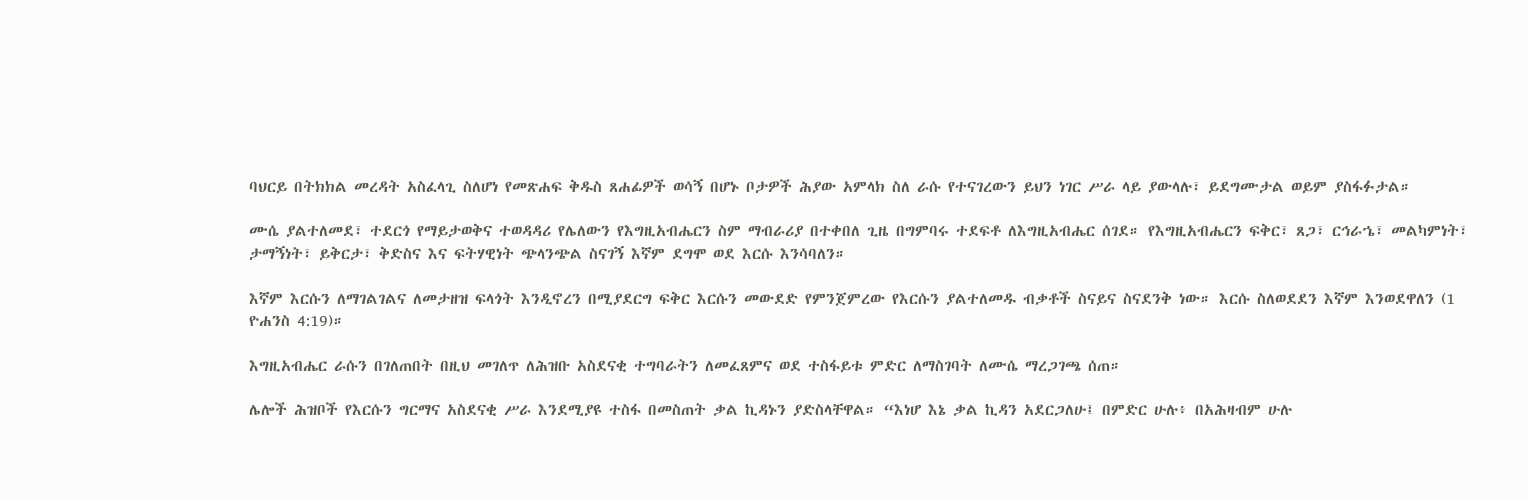ባህርይ በትክክል መረዳት አስፈላጊ ስለሆነ የመጽሐፍ ቅዱስ ጸሐፊዎች ወሳኝ በሆኑ ቦታዎች ሕያው አምላክ ስለ ራሱ የተናገረውን ይህን ነገር ሥራ ላይ ያውላሉ፣ ይደግሙታል ወይም ያስፋፉታል።

ሙሴ ያልተለመደ፣ ተደርጎ የማይታወቅና ተወዳዳሪ የሌለውን የእግዚአብሔርን ስም ማብራሪያ በተቀበለ ጊዜ በግምባሩ ተደፍቶ ለእግዚአብሔር ሰገደ። የእግዚአብሔርን ፍቅር፣ ጸጋ፣ ርኅራኄ፣ መልካምነት፣ ታማኝነት፣ ይቅርታ፣ ቅድስና እና ፍትሃዊነት ጭላንጭል ስናገኝ እኛም ደግሞ ወደ እርሱ እንሳባለን።

እኛም እርሱን ለማገልገልና ለመታዘዝ ፍላጎት እንዲኖረን በሚያደርግ ፍቅር እርሱን መውደድ የምንጀምረው የእርሱን ያልተለመዱ ብቃቶች ስናይና ስናደንቅ ነው። እርሱ ስለወደደን እኛም እንወደዋለን (1 ዮሐንስ 4:19)።

እግዚአብሔር ራሱን በገለጠበት በዚህ መገለጥ ለሕዝቡ አስደናቂ ተግባራትን ለመፈጸምና ወደ ተስፋይቱ ምድር ለማስገባት ለሙሴ ማረጋገጫ ሰጠ።

ሌሎች ሕዝቦች የእርሱን ግርማና አስደናቂ ሥራ እንደሚያዩ ተስፋ በመስጠት ቃል ኪዳኑን ያድስላቸዋል። “እነሆ እኔ ቃል ኪዳን አደርጋለሁ፤ በምድር ሁሉ፥ በአሕዛብም ሁሉ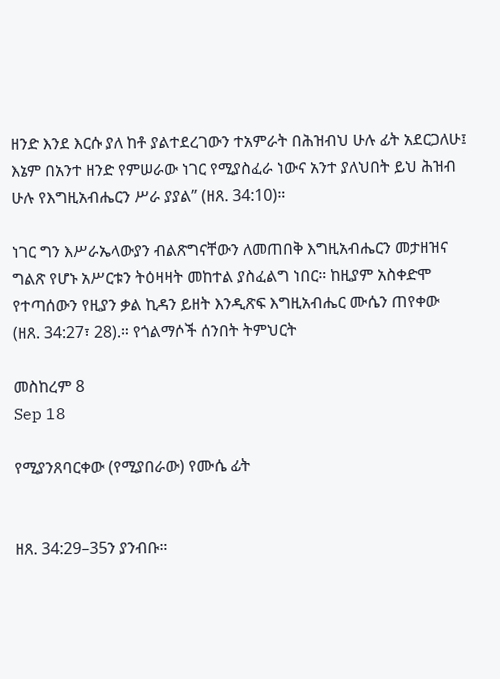ዘንድ እንደ እርሱ ያለ ከቶ ያልተደረገውን ተአምራት በሕዝብህ ሁሉ ፊት አደርጋለሁ፤ እኔም በአንተ ዘንድ የምሠራው ነገር የሚያስፈራ ነውና አንተ ያለህበት ይህ ሕዝብ ሁሉ የእግዚአብሔርን ሥራ ያያል” (ዘጸ. 34:10)።

ነገር ግን እሥራኤላውያን ብልጽግናቸውን ለመጠበቅ እግዚአብሔርን መታዘዝና ግልጽ የሆኑ አሥርቱን ትዕዛዛት መከተል ያስፈልግ ነበር። ከዚያም አስቀድሞ የተጣሰውን የዚያን ቃል ኪዳን ይዘት እንዲጽፍ እግዚአብሔር ሙሴን ጠየቀው (ዘጸ. 34:27፣ 28).። የጎልማሶች ሰንበት ትምህርት

መስከረም 8
Sep 18

የሚያንጸባርቀው (የሚያበራው) የሙሴ ፊት


ዘጸ. 34:29–35ን ያንብቡ።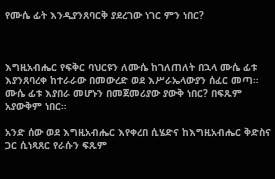የሙሴ ፊት እንዲያንጸባርቅ ያደረገው ነገር ምን ነበር?



እግዚአብሔር የፍቅር ባህርዩን ለሙሴ ከገለጠለት በኋላ ሙሴ ፊቱ እያንጸባረቀ ከተራራው በመውረድ ወደ እሥራኤላውያን ሰፈር መጣ። ሙሴ ፊቱ እያበራ መሆኑን በመጀመሪያው ያውቅ ነበር? በፍጹም አያውቅም ነበር።

አንድ ሰው ወደ እግዚአብሔር እየቀረበ ሲሄድና ከእግዚአብሔር ቅድስና ጋር ሲነጻጸር የራሱን ፍጹም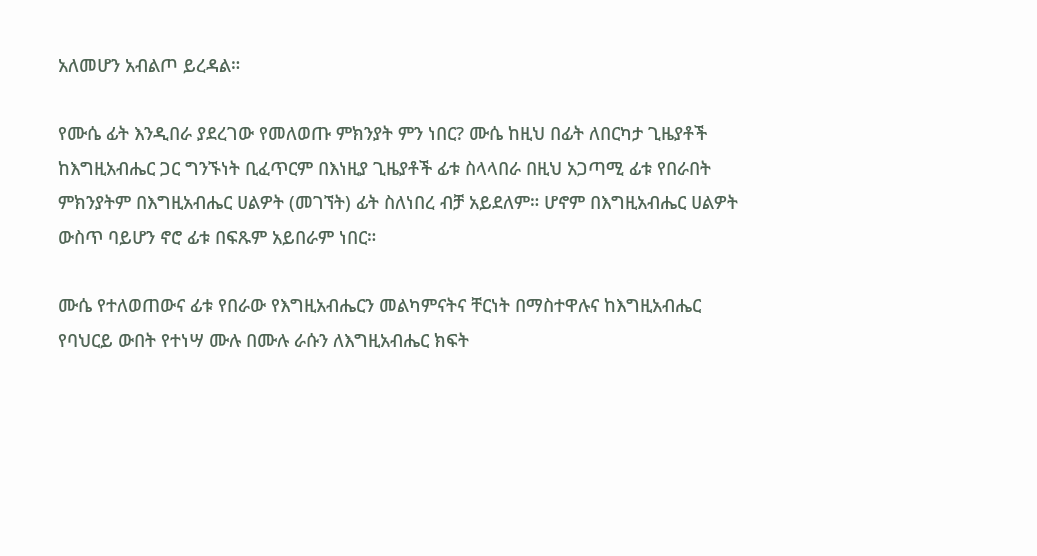አለመሆን አብልጦ ይረዳል።

የሙሴ ፊት እንዲበራ ያደረገው የመለወጡ ምክንያት ምን ነበር? ሙሴ ከዚህ በፊት ለበርካታ ጊዜያቶች ከእግዚአብሔር ጋር ግንኙነት ቢፈጥርም በእነዚያ ጊዜያቶች ፊቱ ስላላበራ በዚህ አጋጣሚ ፊቱ የበራበት ምክንያትም በእግዚአብሔር ሀልዎት (መገኘት) ፊት ስለነበረ ብቻ አይደለም። ሆኖም በእግዚአብሔር ሀልዎት ውስጥ ባይሆን ኖሮ ፊቱ በፍጹም አይበራም ነበር።

ሙሴ የተለወጠውና ፊቱ የበራው የእግዚአብሔርን መልካምናትና ቸርነት በማስተዋሉና ከእግዚአብሔር የባህርይ ውበት የተነሣ ሙሉ በሙሉ ራሱን ለእግዚአብሔር ክፍት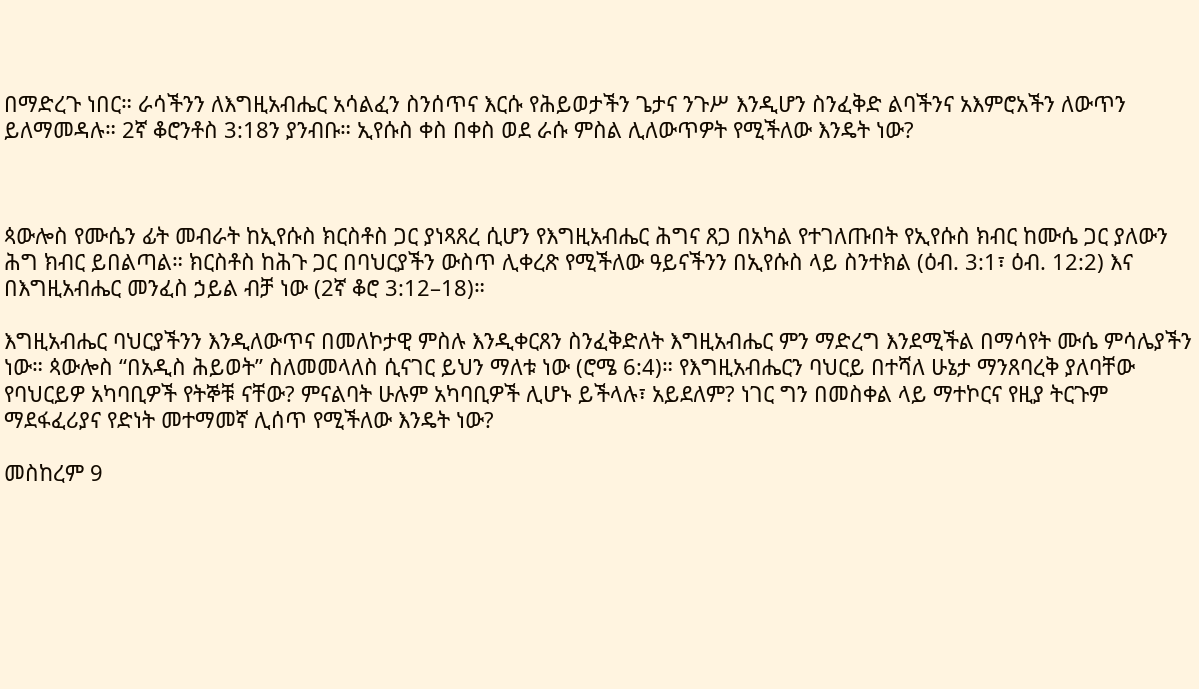በማድረጉ ነበር። ራሳችንን ለእግዚአብሔር አሳልፈን ስንሰጥና እርሱ የሕይወታችን ጌታና ንጉሥ እንዲሆን ስንፈቅድ ልባችንና አእምሮአችን ለውጥን ይለማመዳሉ። 2ኛ ቆሮንቶስ 3:18ን ያንብቡ። ኢየሱስ ቀስ በቀስ ወደ ራሱ ምስል ሊለውጥዎት የሚችለው እንዴት ነው?



ጳውሎስ የሙሴን ፊት መብራት ከኢየሱስ ክርስቶስ ጋር ያነጻጸረ ሲሆን የእግዚአብሔር ሕግና ጸጋ በአካል የተገለጡበት የኢየሱስ ክብር ከሙሴ ጋር ያለውን ሕግ ክብር ይበልጣል። ክርስቶስ ከሕጉ ጋር በባህርያችን ውስጥ ሊቀረጽ የሚችለው ዓይናችንን በኢየሱስ ላይ ስንተክል (ዕብ. 3:1፣ ዕብ. 12:2) እና በእግዚአብሔር መንፈስ ኃይል ብቻ ነው (2ኛ ቆሮ 3:12–18)።

እግዚአብሔር ባህርያችንን እንዲለውጥና በመለኮታዊ ምስሉ እንዲቀርጸን ስንፈቅድለት እግዚአብሔር ምን ማድረግ እንደሚችል በማሳየት ሙሴ ምሳሌያችን ነው። ጳውሎስ “በአዲስ ሕይወት” ስለመመላለስ ሲናገር ይህን ማለቱ ነው (ሮሜ 6:4)። የእግዚአብሔርን ባህርይ በተሻለ ሁኔታ ማንጸባረቅ ያለባቸው የባህርይዎ አካባቢዎች የትኞቹ ናቸው? ምናልባት ሁሉም አካባቢዎች ሊሆኑ ይችላሉ፣ አይደለም? ነገር ግን በመስቀል ላይ ማተኮርና የዚያ ትርጉም ማደፋፈሪያና የድነት መተማመኛ ሊሰጥ የሚችለው እንዴት ነው?

መስከረም 9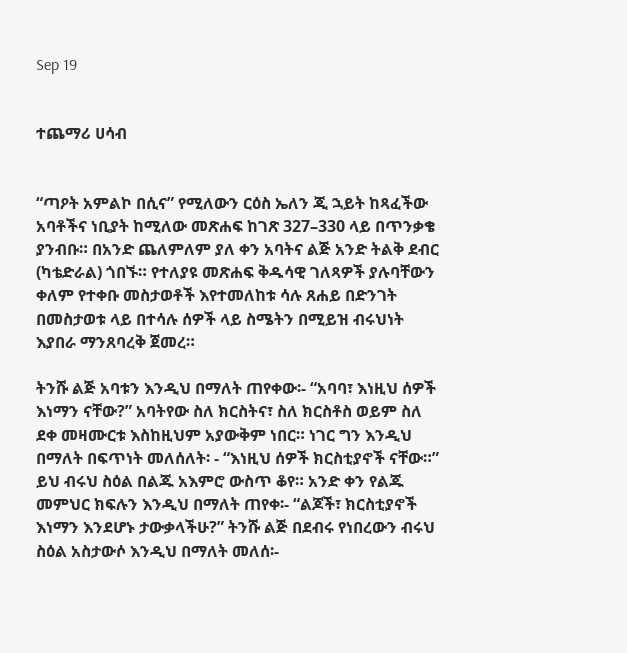Sep 19


ተጨማሪ ሀሳብ


“ጣዖት አምልኮ በሲና” የሚለውን ርዕስ ኤለን ጂ ኋይት ከጻፈችው አባቶችና ነቢያት ከሚለው መጽሐፍ ከገጽ 327–330 ላይ በጥንቃቄ ያንብቡ። በአንድ ጨለምለም ያለ ቀን አባትና ልጅ አንድ ትልቅ ደብር (ካቴድራል) ጎበኙ። የተለያዩ መጽሐፍ ቅዱሳዊ ገለጻዎች ያሉባቸውን ቀለም የተቀቡ መስታወቶች እየተመለከቱ ሳሉ ጸሐይ በድንገት በመስታወቱ ላይ በተሳሉ ሰዎች ላይ ስሜትን በሚይዝ ብሩህነት እያበራ ማንጸባረቅ ጀመረ።

ትንሹ ልጅ አባቱን እንዲህ በማለት ጠየቀው፡- “አባባ፣ እነዚህ ሰዎች እነማን ናቸው?” አባትየው ስለ ክርስትና፣ ስለ ክርስቶስ ወይም ስለ ደቀ መዛሙርቱ እስከዚህም አያውቅም ነበር። ነገር ግን እንዲህ በማለት በፍጥነት መለሰለት፡ - “እነዚህ ሰዎች ክርስቲያኖች ናቸው።” ይህ ብሩህ ስዕል በልጁ አእምሮ ውስጥ ቆየ። አንድ ቀን የልጁ መምህር ክፍሉን እንዲህ በማለት ጠየቀ፡- “ልጆች፣ ክርስቲያኖች እነማን እንደሆኑ ታውቃላችሁ?” ትንሹ ልጅ በደብሩ የነበረውን ብሩህ ስዕል አስታውሶ እንዲህ በማለት መለሰ፡-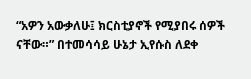“አዎን አውቃለሁ፤ ክርስቲያኖች የሚያበሩ ሰዎች ናቸው።” በተመሳሳይ ሁኔታ ኢየሱስ ለደቀ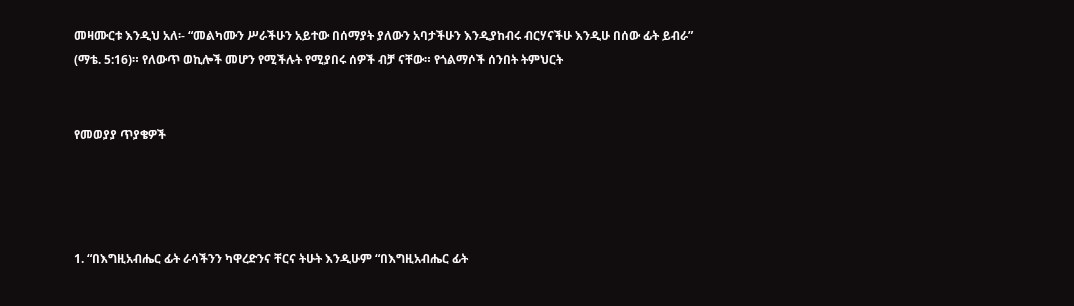መዛሙርቱ እንዲህ አለ፡- “መልካሙን ሥራችሁን አይተው በሰማያት ያለውን አባታችሁን እንዲያከብሩ ብርሃናችሁ እንዲሁ በሰው ፊት ይብራ” (ማቴ. 5:16)። የለውጥ ወኪሎች መሆን የሚችሉት የሚያበሩ ሰዎች ብቻ ናቸው። የጎልማሶች ሰንበት ትምህርት


የመወያያ ጥያቄዎች




1. “በእግዚአብሔር ፊት ራሳችንን ካዋረድንና ቸርና ትሁት እንዲሁም “በእግዚአብሔር ፊት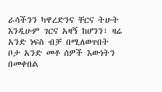ራሳችንን ካዋረድንና ቸርና ትሁት እንዲሁም ገርና አዛኝ ከሆንን፣ ዛሬ አንድ ነፍስ ብቻ በሚለወጥበት ቦታ አንድ መቶ ሰዎች እውነትን በመቀበል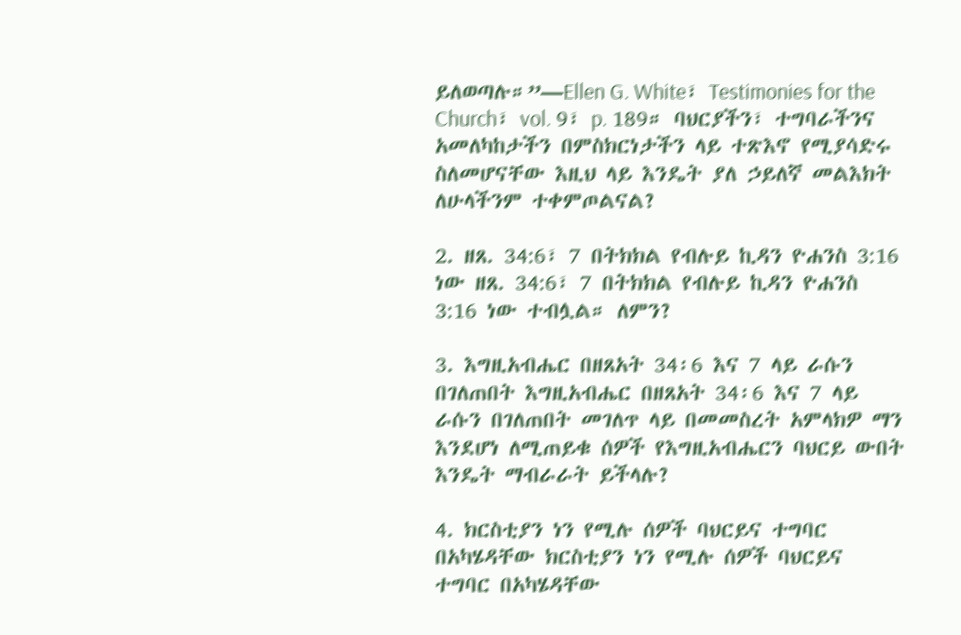ይለወጣሉ።”—Ellen G. White፣ Testimonies for the Church፣ vol. 9፣ p. 189። ባህርያችን፣ ተግባራችንና አመለካከታችን በምስክርነታችን ላይ ተጽእኖ የሚያሳድሩ ስለመሆናቸው እዚህ ላይ እንዴት ያለ ኃይለኛ መልእክት ለሁላችንም ተቀምጦልናል?

2. ዘጸ. 34:6፣ 7 በትክክል የብሉይ ኪዳን ዮሐንስ 3:16 ነው ዘጸ. 34:6፣ 7 በትክክል የብሉይ ኪዳን ዮሐንስ 3:16 ነው ተብሏል። ለምን?

3. እግዚአብሔር በዘጸአት 34፡6 እና 7 ላይ ራሱን በገለጠበት እግዚአብሔር በዘጸአት 34፡6 እና 7 ላይ ራሱን በገለጠበት መገለጥ ላይ በመመስረት አምላክዎ ማን እንደሆነ ለሚጠይቁ ሰዎች የእግዚአብሔርን ባህርይ ውበት እንዴት ማብራራት ይችላሉ?

4. ክርስቲያን ነን የሚሉ ሰዎች ባህርይና ተግባር በአካሄዳቸው ክርስቲያን ነን የሚሉ ሰዎች ባህርይና ተግባር በአካሄዳቸው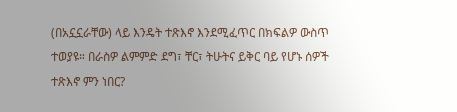(በአኗኗራቸው) ላይ እንዴት ተጽእኖ እንደሚፈጥር በክፍልዎ ውስጥ ተወያዩ። በራስዎ ልምምድ ደግ፣ ቸር፣ ትሁትና ይቅር ባይ የሆኑ ሰዎች ተጽእኖ ምን ነበር?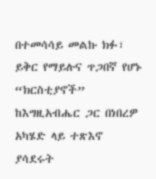በተመሳሳይ መልኩ ክፉ፣ ይቅር የማይሉና ጥጋበኛ የሆኑ “ክርስቲያኖች” ከእግዚአብሔር ጋር በነበረዎ አካሄድ ላይ ተጽእኖ ያሳደሩት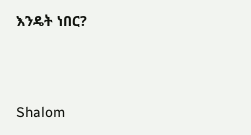እንዴት ነበር?




Shalom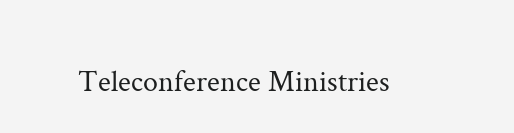Teleconference Ministries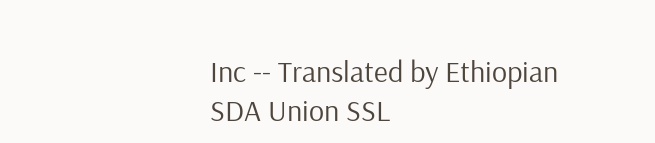Inc -- Translated by Ethiopian SDA Union SSL